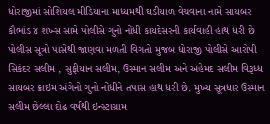ધોરાજીમાં સોશિયલ મીડિયાના માધ્યમથી ઘડીયાળ વેચવાના નામે સાયબર કૌભાંડ ૪ શખ્સ સામે પોલીસે ગુનો નોંધી કાયદેસરની કાર્યવાહી હાથ ધરી છે પોલીસ સૂત્રો પાસેથી જાણવા મળતી વિગતો મુજબ ધોરાજી પોલીસે આરોપી સિકંદર સલીમ , સુફીયાન સલીમ, ઉસ્માન સલીમ અને અહેમદ સલીમ વિરૂધ્ધ સાયબર ક્રાઇમ અંગેનો ગુનો નોંધીને તપાસ હાથ ધરી છે. મુખ્ય સૂત્રધાર ઉસ્માન સલીમ છેલ્લા દોઢ વર્ષથી ઇન્સ્ટાગ્રામ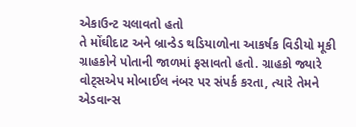એકાઉન્ટ ચલાવતો હતો
તે મોંઘીદાટ અને બ્રાન્ડેડ થડિયાળોના આકર્ષક વિડીયો મૂકી ગ્રાહકોને પોતાની જાળમાં ફસાવતો હતો. ગ્રાહકો જ્યારે વોટ્સએપ મોબાઈલ નંબર પર સંપર્ક કરતા, ત્યારે તેમને એડવાન્સ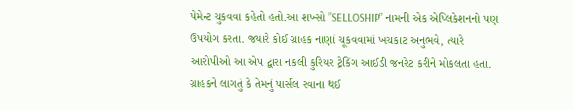પેમેન્ટ ચુકવવા કહેતો હતો.આ શખ્સો ”SELLOSHIP” નામની એક એપ્લિકેશનનો પણ ઉપયોગ કરતા. જયારે કોઈ ગ્રાહક નાણાં ચૂકવવામાં ખચકાટ અનુભવે, ત્યારે આરોપીઓ આ એપ દ્વારા નકલી કુરિયર ટ્રેકિંગ આઈડી જનરેટ કરીને મોકલતા હતા. ગ્રાહકને લાગતું કે તેમનું પાર્સલ રવાના થઈ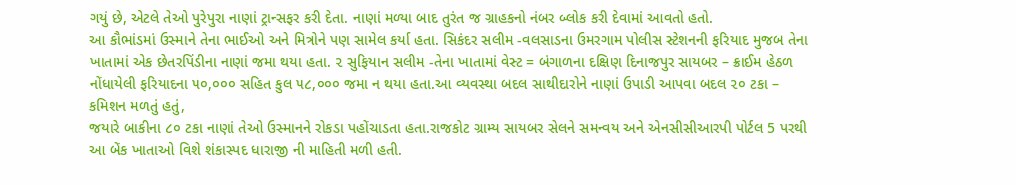ગયું છે, એટલે તેઓ પુરેપુરા નાણાં ટ્રાન્સફર કરી દેતા. નાણાં મળ્યા બાદ તુરંત જ ગ્રાહકનો નંબર બ્લોક કરી દેવામાં આવતો હતો.
આ કૌભાંડમાં ઉસ્માને તેના ભાઈઓ અને મિત્રોને પણ સામેલ કર્યા હતા. સિકંદર સલીમ -વલસાડના ઉમરગામ પોલીસ સ્ટેશનની ફરિયાદ મુજબ તેના ખાતામાં એક છેતરપિંડીના નાણાં જમા થયા હતા. ૨ સુફિયાન સલીમ -તેના ખાતામાં વેસ્ટ = બંગાળના દક્ષિણ દિનાજપુર સાયબર – ક્રાઈમ હેઠળ નોંધાયેલી ફરિયાદના ૫૦,૦૦૦ સહિત કુલ ૫૮,૦૦૦ જમા ન થયા હતા.આ વ્યવસ્થા બદલ સાથીદારોને નાણાં ઉપાડી આપવા બદલ ૨૦ ટકા – કમિશન મળતું હતું,
જયારે બાકીના ૮૦ ટકા નાણાં તેઓ ઉસ્માનને રોકડા પહોંચાડતા હતા.રાજકોટ ગ્રામ્ય સાયબર સેલને સમન્વય અને એનસીસીઆરપી પોર્ટલ 5 પરથી આ બેંક ખાતાઓ વિશે શંકાસ્પદ ધારાજી ની માહિતી મળી હતી.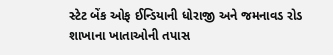સ્ટેટ બેંક ઓફ ઈન્ડિયાની ધોરાજી અને જમનાવડ રોડ શાખાના ખાતાઓની તપાસ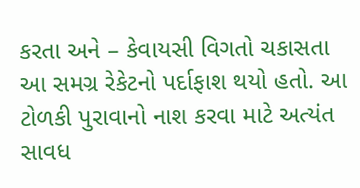કરતા અને – કેવાયસી વિગતો ચકાસતા આ સમગ્ર રેકેટનો પર્દાફાશ થયો હતો. આ ટોળકી પુરાવાનો નાશ કરવા માટે અત્યંત સાવધ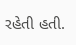રહેતી હતી.